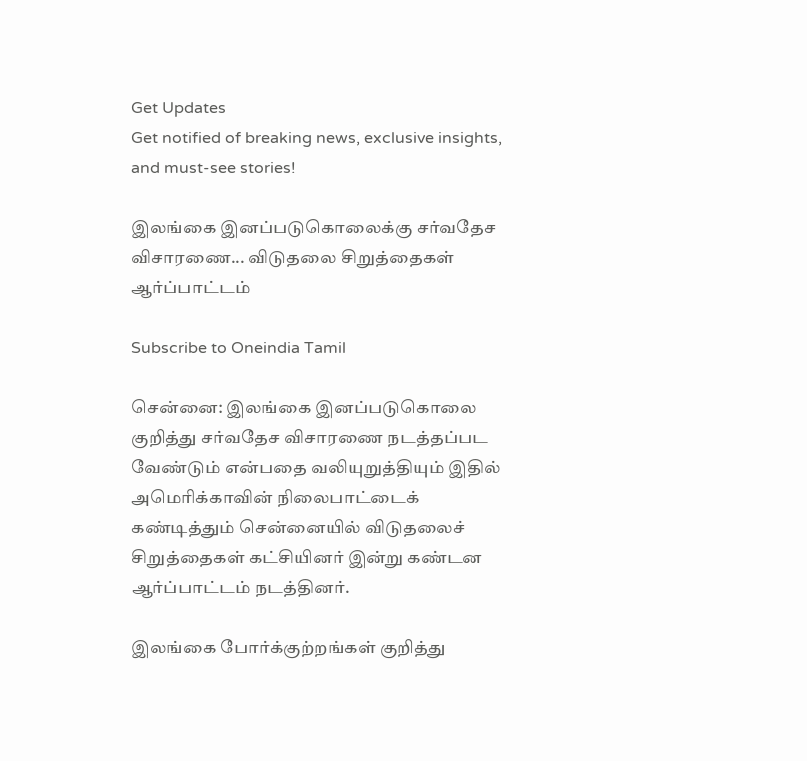Get Updates
Get notified of breaking news, exclusive insights, and must-see stories!

இலங்கை இனப்படுகொலைக்கு சர்வதேச விசாரணை... விடுதலை சிறுத்தைகள் ஆர்ப்பாட்டம்

Subscribe to Oneindia Tamil

சென்னை: இலங்கை இனப்படுகொலை குறித்து சர்வதேச விசாரணை நடத்தப்பட வேண்டும் என்பதை வலியுறுத்தியும் இதில் அமெரிக்காவின் நிலைபாட்டைக் கண்டித்தும் சென்னையில் விடுதலைச் சிறுத்தைகள் கட்சியினர் இன்று கண்டன ஆர்ப்பாட்டம் நடத்தினர்.

இலங்கை போர்க்குற்றங்கள் குறித்து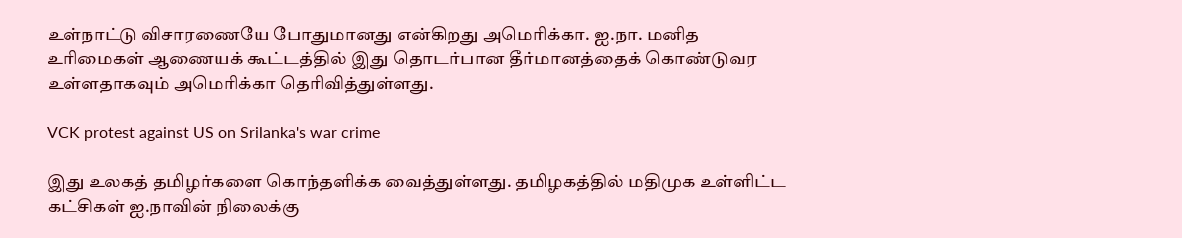உள்நாட்டு விசாரணையே போதுமானது என்கிறது அமெரிக்கா. ஐ.நா. மனித உரிமைகள் ஆணையக் கூட்டத்தில் இது தொடர்பான தீர்மானத்தைக் கொண்டுவர உள்ளதாகவும் அமெரிக்கா தெரிவித்துள்ளது.

VCK protest against US on Srilanka's war crime

இது உலகத் தமிழர்களை கொந்தளிக்க வைத்துள்ளது. தமிழகத்தில் மதிமுக உள்ளிட்ட கட்சிகள் ஐ.நாவின் நிலைக்கு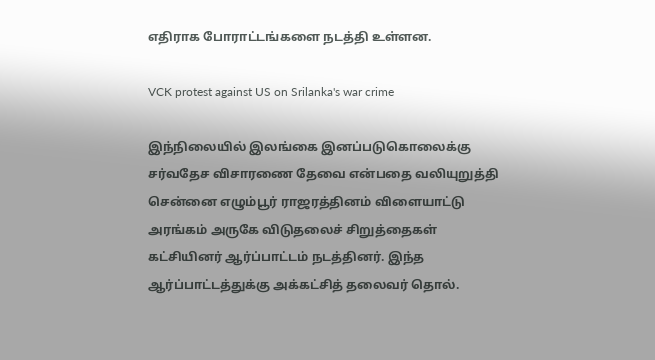எதிராக போராட்டங்களை நடத்தி உள்ளன.

VCK protest against US on Srilanka's war crime

இந்நிலையில் இலங்கை இனப்படுகொலைக்கு சர்வதேச விசாரணை தேவை என்பதை வலியுறுத்தி சென்னை எழும்பூர் ராஜரத்தினம் விளையாட்டு அரங்கம் அருகே விடுதலைச் சிறுத்தைகள் கட்சியினர் ஆர்ப்பாட்டம் நடத்தினர். இந்த ஆர்ப்பாட்டத்துக்கு அக்கட்சித் தலைவர் தொல்.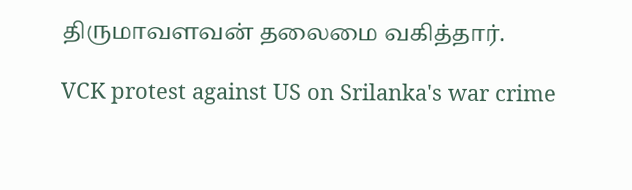திருமாவளவன் தலைமை வகித்தார்.

VCK protest against US on Srilanka's war crime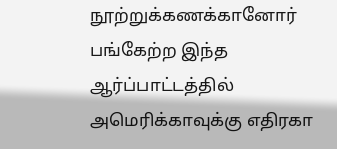நூற்றுக்கணக்கானோர் பங்கேற்ற இந்த ஆர்ப்பாட்டத்தில் அமெரிக்காவுக்கு எதிரகா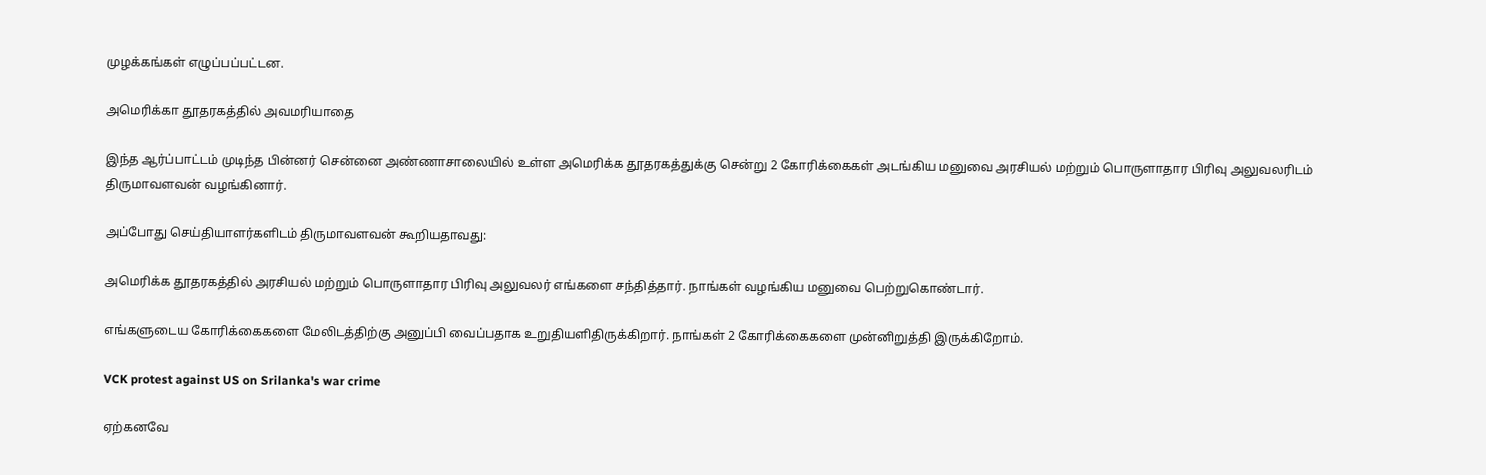முழக்கங்கள் எழுப்பப்பட்டன.

அமெரிக்கா தூதரகத்தில் அவமரியாதை

இந்த ஆர்ப்பாட்டம் முடிந்த பின்னர் சென்னை அண்ணாசாலையில் உள்ள அமெரிக்க தூதரகத்துக்கு சென்று 2 கோரிக்கைகள் அடங்கிய மனுவை அரசியல் மற்றும் பொருளாதார பிரிவு அலுவலரிடம் திருமாவளவன் வழங்கினார்.

அப்போது செய்தியாளர்களிடம் திருமாவளவன் கூறியதாவது:

அமெரிக்க தூதரகத்தில் அரசியல் மற்றும் பொருளாதார பிரிவு அலுவலர் எங்களை சந்தித்தார். நாங்கள் வழங்கிய மனுவை பெற்றுகொண்டார்.

எங்களுடைய கோரிக்கைகளை மேலிடத்திற்கு அனுப்பி வைப்பதாக உறுதியளிதிருக்கிறார். நாங்கள் 2 கோரிக்கைகளை முன்னிறுத்தி இருக்கிறோம்.

VCK protest against US on Srilanka's war crime

ஏற்கனவே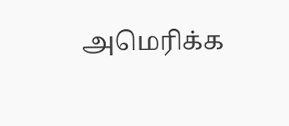அமெரிக்க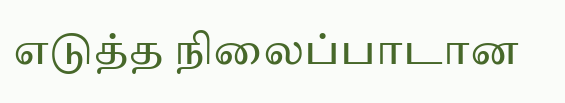எடுத்த நிலைப்பாடான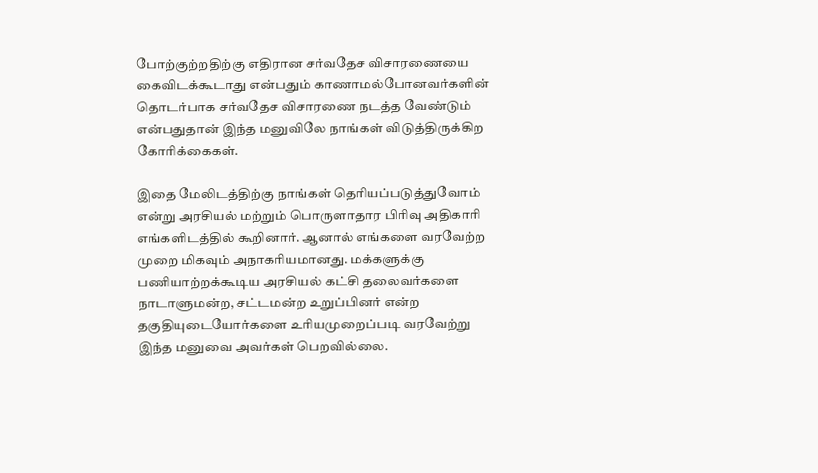போற்குற்றதிற்கு எதிரான சர்வதேச விசாரணையை கைவிடக்கூடாது என்பதும் காணாமல்போனவர்களின் தொடர்பாக சர்வதேச விசாரணை நடத்த வேண்டும் என்பதுதான் இந்த மனுவிலே நாங்கள் விடுத்திருக்கிற கோரிக்கைகள்.

இதை மேலிடத்திற்கு நாங்கள் தெரியப்படுத்துவோம் என்று அரசியல் மற்றும் பொருளாதார பிரிவு அதிகாரி எங்களிடத்தில் கூறினார். ஆனால் எங்களை வரவேற்ற முறை மிகவும் அநாகரியமானது. மக்களுக்கு பணியாற்றக்கூடிய அரசியல் கட்சி தலைவர்களை நாடாளுமன்ற, சட்டமன்ற உறுப்பினர் என்ற தகுதியுடையோர்களை உரியமுறைப்படி வரவேற்று இந்த மனுவை அவர்கள் பெறவில்லை.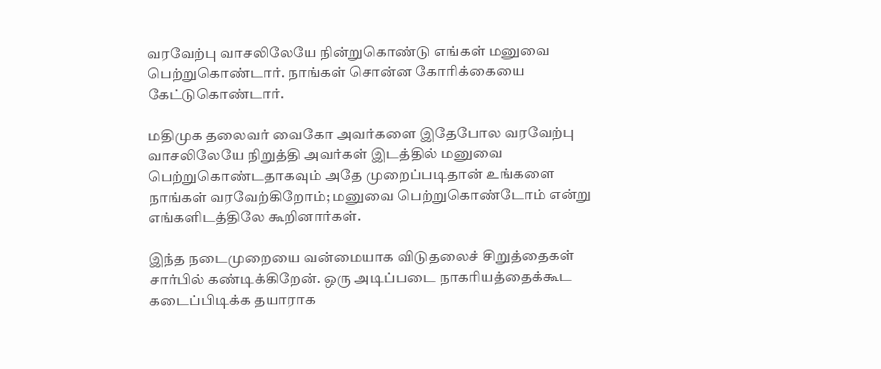வரவேற்பு வாசலிலேயே நின்றுகொண்டு எங்கள் மனுவை பெற்றுகொண்டார். நாங்கள் சொன்ன கோரிக்கையை கேட்டுகொண்டார்.

மதிமுக தலைவர் வைகோ அவர்களை இதேபோல வரவேற்பு வாசலிலேயே நிறுத்தி அவர்கள் இடத்தில் மனுவை பெற்றுகொண்டதாகவும் அதே முறைப்படிதான் உங்களை நாங்கள் வரவேற்கிறோம்; மனுவை பெற்றுகொண்டோம் என்று எங்களிடத்திலே கூறினார்கள்.

இந்த நடைமுறையை வன்மையாக விடுதலைச் சிறுத்தைகள் சார்பில் கண்டிக்கிறேன். ஒரு அடிப்படை நாகரியத்தைக்கூட கடைப்பிடிக்க தயாராக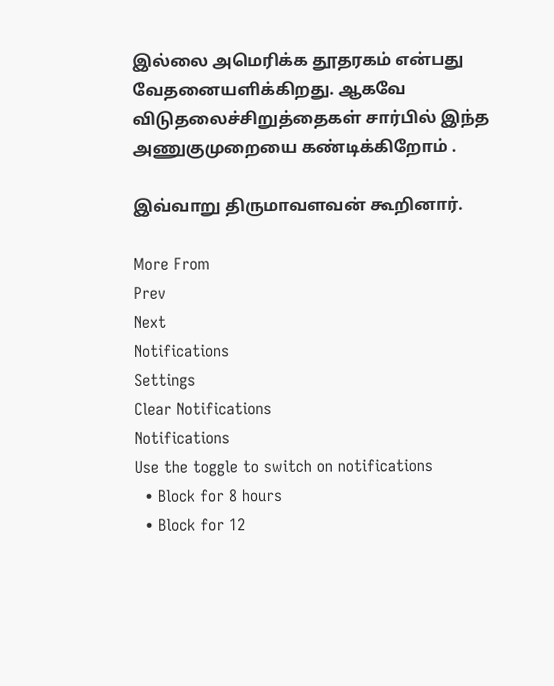இல்லை அமெரிக்க தூதரகம் என்பது வேதனையளிக்கிறது. ஆகவே விடுதலைச்சிறுத்தைகள் சார்பில் இந்த அணுகுமுறையை கண்டிக்கிறோம் .

இவ்வாறு திருமாவளவன் கூறினார்.

More From
Prev
Next
Notifications
Settings
Clear Notifications
Notifications
Use the toggle to switch on notifications
  • Block for 8 hours
  • Block for 12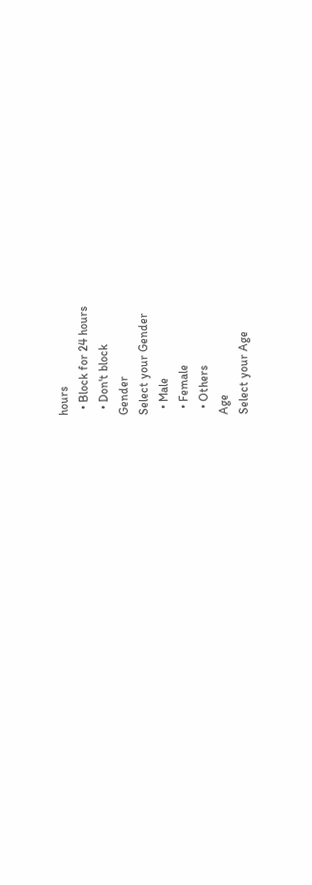hours
  • Block for 24 hours
  • Don't block
Gender
Select your Gender
  • Male
  • Female
  • Others
Age
Select your Age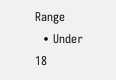Range
  • Under 18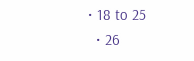• 18 to 25
  • 26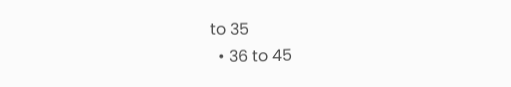to 35
  • 36 to 45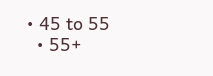• 45 to 55
  • 55+